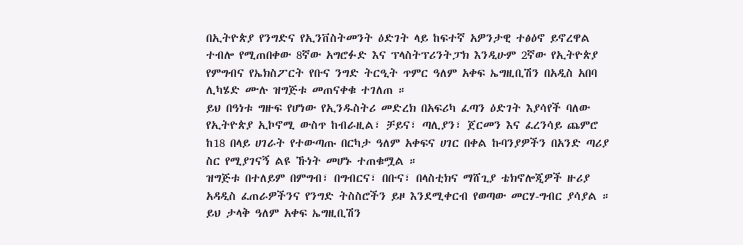በኢትዮጵያ የንግድና የኢንቨስትመንት ዕድገት ላይ ከፍተኛ አዎንታዊ ተፅዕኖ ይኖረዋል ተብሎ የሚጠበቀው 8ኛው አግሮፉድ እና ፕላስትፕሪንትፓክ እንዲሁም 2ኛው የኢትዮጵያ የምግብና የኤክስፖርት የቡና ንግድ ትርዒት ጥምር ዓለም አቀፍ ኤግዚቢሽን በአዲስ አበባ ሊካሄድ ሙሉ ዝግጅቱ መጠናቀቁ ተገለጠ ።
ይህ በዓነቱ ግዙፍ የሆነው የኢንዱስትሪ መድረክ በአፍሪካ ፈጣን ዕድገት እያሳየች ባለው የኢትዮጵያ ኢኮኖሚ ውስጥ ከብራዚል፣ ቻይና፣ ጣሊያን፣ ጀርመን እና ፈረንሳይ ጨምሮ ከ18 በላይ ሀገራት የተውጣጡ በርካታ ዓለም አቀፍና ሀገር በቀል ኩባንያዎችን በአንድ ጣሪያ ስር የሚያገናኝ ልዩ ኹነት መሆኑ ተጠቁሟል ።
ዝግጅቱ በተለይም በምግብ፣ በግብርና፣ በቡና፣ በላስቲክና ማሸጊያ ቴክኖሎጂዎች ዙሪያ አዳዲስ ፈጠራዎችንና የንግድ ትስስሮችን ይዞ እንደሚቀርብ የወጣው መርሃ-ግብር ያሳያል ።
ይህ ታላቅ ዓለም አቀፍ ኤግዚቢሽን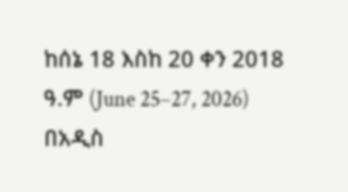ከሰኔ 18 እስከ 20 ቀን 2018 ዓ.ም (June 25–27, 2026) በአዲስ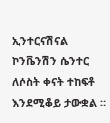ኢንተርናሽናል ኮንቬንሽን ሴንተር ለሶስት ቀናት ተከፍቶ እንደሚቆይ ታውቋል ።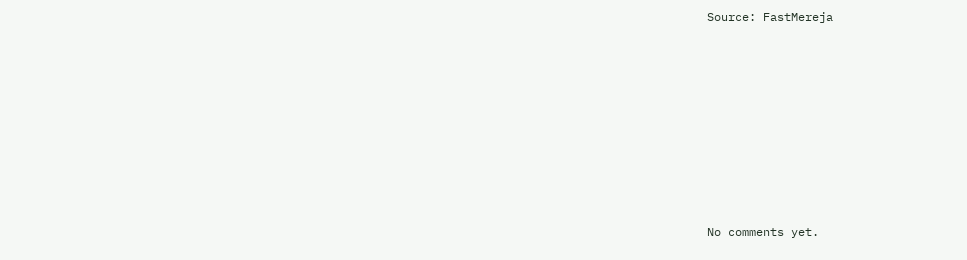Source: FastMereja









No comments yet.